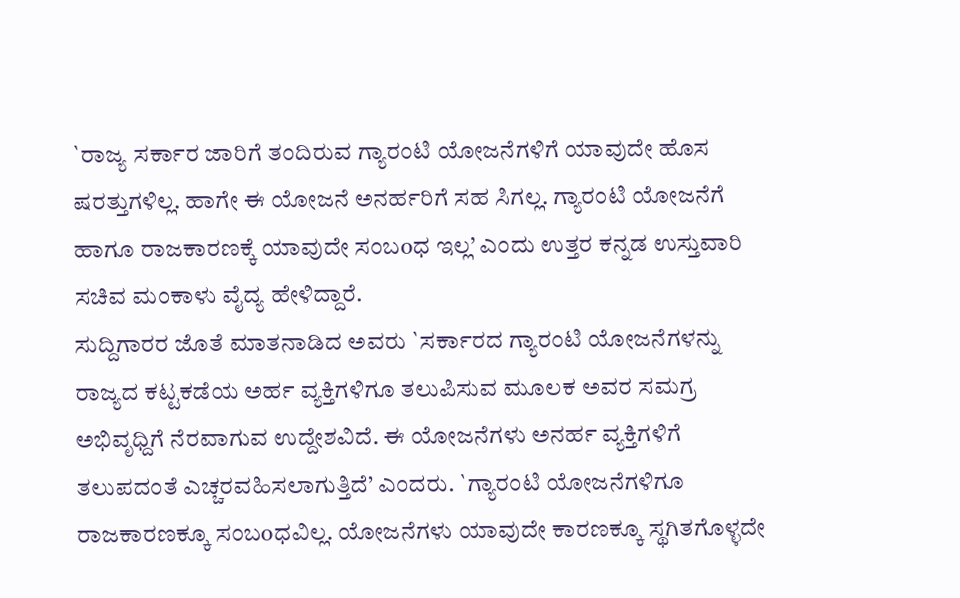`ರಾಜ್ಯ ಸರ್ಕಾರ ಜಾರಿಗೆ ತಂದಿರುವ ಗ್ಯಾರಂಟಿ ಯೋಜನೆಗಳಿಗೆ ಯಾವುದೇ ಹೊಸ ಷರತ್ತುಗಳಿಲ್ಲ. ಹಾಗೇ ಈ ಯೋಜನೆ ಅನರ್ಹರಿಗೆ ಸಹ ಸಿಗಲ್ಲ. ಗ್ಯಾರಂಟಿ ಯೋಜನೆಗೆ ಹಾಗೂ ರಾಜಕಾರಣಕ್ಕೆ ಯಾವುದೇ ಸಂಬoಧ ಇಲ್ಲ’ ಎಂದು ಉತ್ತರ ಕನ್ನಡ ಉಸ್ತುವಾರಿ ಸಚಿವ ಮಂಕಾಳು ವೈದ್ಯ ಹೇಳಿದ್ದಾರೆ.
ಸುದ್ದಿಗಾರರ ಜೊತೆ ಮಾತನಾಡಿದ ಅವರು `ಸರ್ಕಾರದ ಗ್ಯಾರಂಟಿ ಯೋಜನೆಗಳನ್ನು ರಾಜ್ಯದ ಕಟ್ಟಕಡೆಯ ಅರ್ಹ ವ್ಯಕ್ತಿಗಳಿಗೂ ತಲುಪಿಸುವ ಮೂಲಕ ಅವರ ಸಮಗ್ರ ಅಭಿವೃಧ್ದಿಗೆ ನೆರವಾಗುವ ಉದ್ದೇಶವಿದೆ. ಈ ಯೋಜನೆಗಳು ಅನರ್ಹ ವ್ಯಕ್ತಿಗಳಿಗೆ ತಲುಪದಂತೆ ಎಚ್ಚರವಹಿಸಲಾಗುತ್ತಿದೆ’ ಎಂದರು. `ಗ್ಯಾರಂಟಿ ಯೋಜನೆಗಳಿಗೂ ರಾಜಕಾರಣಕ್ಕೂ ಸಂಬoಧವಿಲ್ಲ. ಯೋಜನೆಗಳು ಯಾವುದೇ ಕಾರಣಕ್ಕೂ ಸ್ಥಗಿತಗೊಳ್ಳದೇ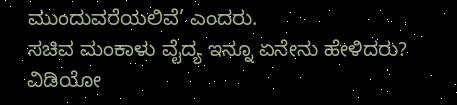ಮುಂದುವರೆಯಲಿವೆ’ ಎಂದರು.
ಸಚಿವ ಮಂಕಾಳು ವೈದ್ಯ ಇನ್ನೂ ಏನೇನು ಹೇಳಿದರು? ವಿಡಿಯೋ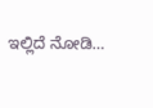ಇಲ್ಲಿದೆ ನೋಡಿ…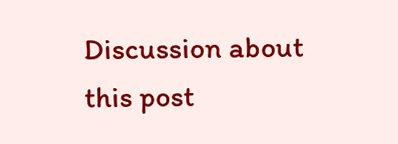Discussion about this post